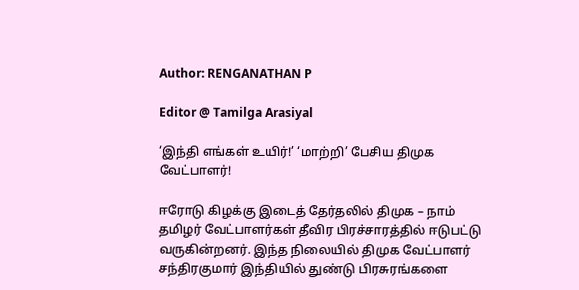Author: RENGANATHAN P

Editor @ Tamilga Arasiyal

‘இந்தி எங்கள் உயிர்!’ ‘மாற்றி’ பேசிய திமுக வேட்பாளர்!

ஈரோடு கிழக்கு இடைத் தேர்தலில் திமுக – நாம் தமிழர் வேட்பாளர்கள் தீவிர பிரச்சாரத்தில் ஈடுபட்டு வருகின்றனர். இந்த நிலையில் திமுக வேட்பாளர் சந்திரகுமார் இந்தியில் துண்டு பிரசுரங்களை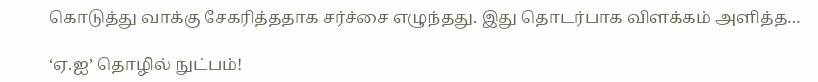கொடுத்து வாக்கு சேகரித்ததாக சர்ச்சை எழுந்தது. இது தொடர்பாக விளக்கம் அளித்த…

‘ஏ.ஐ’ தொழில் நுட்பம்!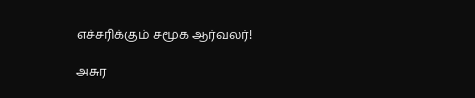எச்சரிக்கும் சமூக ஆர்வலர்!

அசுர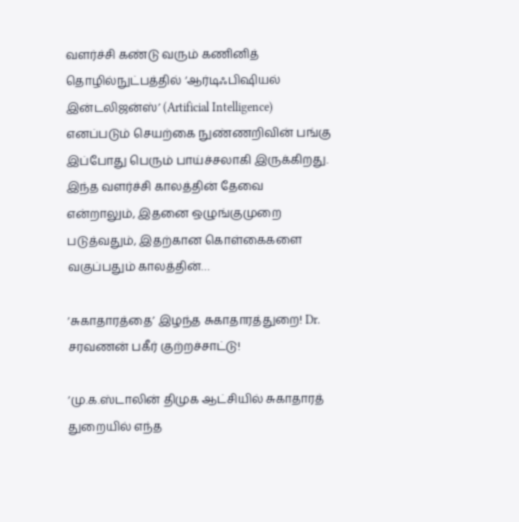வளர்ச்சி கண்டு வரும் கணினித் தொழில்நுட்பத்தில் ‘ஆர்டிஃபிஷியல் இன்டலிஜன்ஸ்’ (Artificial Intelligence) எனப்படும் செயற்கை நுண்ணறிவின் பங்கு இப்போது பெரும் பாய்ச்சலாகி இருக்கிறது. இந்த வளர்ச்சி காலத்தின் தேவை என்றாலும், இதனை ஒழுங்குமுறை படுத்வதும், இதற்கான கொள்கைகளை வகுப்பதும் காலத்தின்…

‘சுகாதாரத்தை’ இழந்த சுகாதாரத்துறை! Dr. சரவணன் பகீர் குற்றச்சாட்டு!

‘மு.க.ஸ்டாலின் திமுக ஆட்சியில் சுகாதாரத் துறையில் எந்த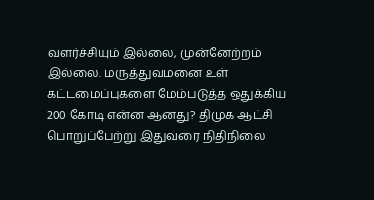வளர்ச்சியும் இல்லை, முன்னேற்றம் இல்லை. மருத்துவமனை உள் கட்டமைப்புகளை மேம்படுத்த ஒதுக்கிய 200 கோடி என்ன ஆனது? திமுக ஆட்சி பொறுப்பேற்று இதுவரை நிதிநிலை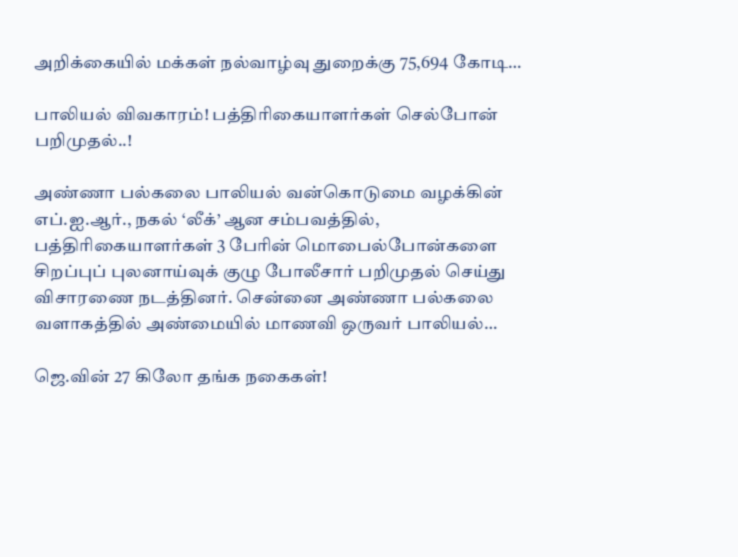அறிக்கையில் மக்கள் நல்வாழ்வு துறைக்கு 75,694 கோடி…

பாலியல் விவகாரம்! பத்திரிகையாளர்கள் செல்போன் பறிமுதல்..!

அண்ணா பல்கலை பாலியல் வன்கொடுமை வழக்கின் எப்.ஐ.ஆர்., நகல் ‘லீக்’ ஆன சம்பவத்தில், பத்திரிகையாளர்கள் 3 பேரின் மொபைல்போன்களை சிறப்புப் புலனாய்வுக் குழு போலீசார் பறிமுதல் செய்து விசாரணை நடத்தினர். சென்னை அண்ணா பல்கலை வளாகத்தில் அண்மையில் மாணவி ஒருவர் பாலியல்…

ஜெ.வின் 27 கிலோ தங்க நகைகள்!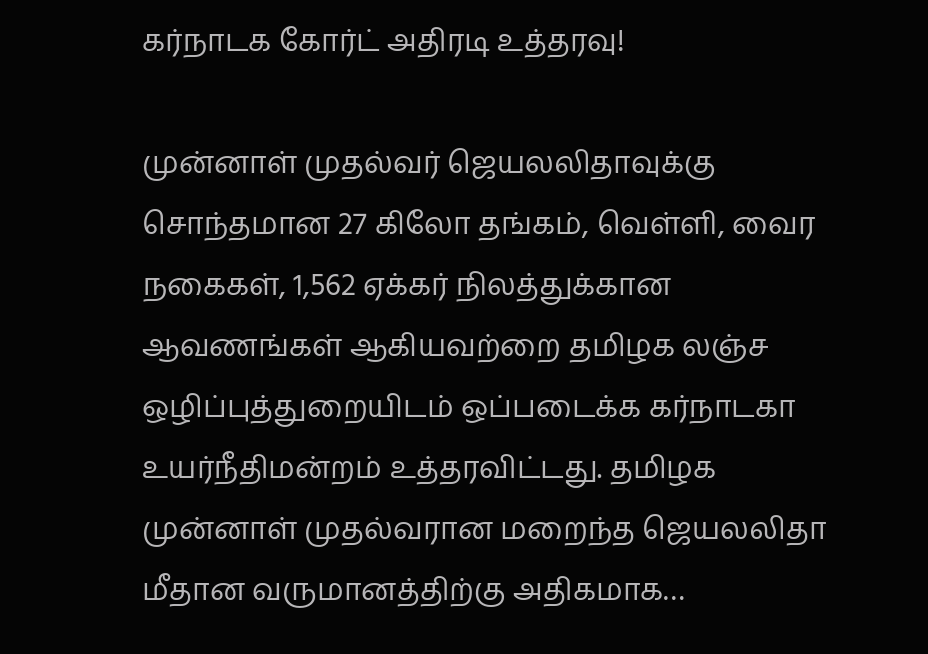கர்நாடக கோர்ட் அதிரடி உத்தரவு!

முன்னாள் முதல்வர் ஜெயலலிதாவுக்கு சொந்தமான 27 கிலோ தங்கம், வெள்ளி, வைர நகைகள், 1,562 ஏக்கர் நிலத்துக்கான ஆவணங்கள் ஆகியவற்றை தமிழக லஞ்ச ஒழிப்புத்துறையிடம் ஒப்படைக்க கர்நாடகா உயர்நீதிமன்றம் உத்தரவிட்டது. தமிழக முன்னாள் முதல்வரான மறைந்த ஜெயலலிதா மீதான வருமானத்திற்கு அதிகமாக…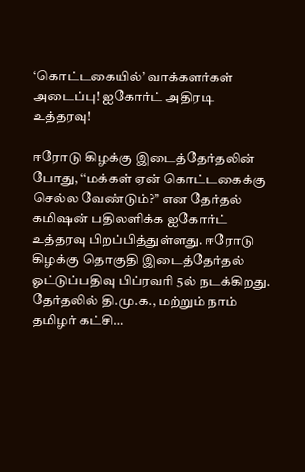‘கொட்டகையில்’ வாக்களர்கள் அடைப்பு! ஐகோர்ட் அதிரடி உத்தரவு!

ஈரோடு கிழக்கு இடைத்தேர்தலின் போது, ‘‘மக்கள் ஏன் கொட்டகைக்கு செல்ல வேண்டும்?’’ என தேர்தல் கமிஷன் பதிலளிக்க ஐகோர்ட் உத்தரவு பிறப்பித்துள்ளது. ஈரோடு கிழக்கு தொகுதி இடைத்தேர்தல் ஓட்டுப்பதிவு பிப்ரவரி 5ல் நடக்கிறது. தேர்தலில் தி.மு.க., மற்றும் நாம் தமிழர் கட்சி…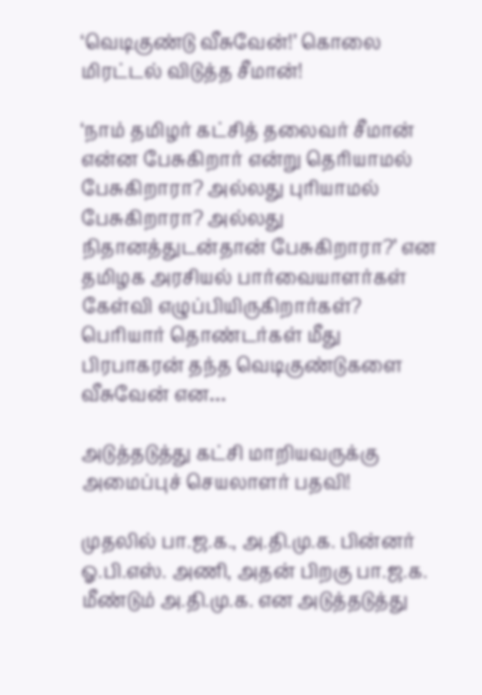‘வெடிகுண்டு வீசுவேன்!’ கொலை மிரட்டல் விடுத்த சீமான்!

‘நாம் தமிழர் கட்சித் தலைவர் சீமான் என்ன பேசுகிறார் என்று தெரியாமல் பேசுகிறாரா? அல்லது புரியாமல் பேசுகிறாரா? அல்லது நிதானத்துடன்தான் பேசுகிறாரா?’ என தமிழக அரசியல் பார்வையாளர்கள் கேள்வி எழுப்பியிருகிறார்கள்? பெரியார் தொண்டர்கள் மீது பிரபாகரன் தந்த வெடிகுண்டுகளை வீசுவேன் என…

அடுத்தடுத்து கட்சி மாறியவருக்கு அமைப்புச் செயலாளர் பதவி!

முதலில் பா.ஜ.க., அ.தி.மு.க. பின்னர் ஓ.பி.எஸ். அணி, அதன் பிறகு பா.ஜ.க. மீண்டும் அ.தி.மு.க. என அடுத்தடுத்து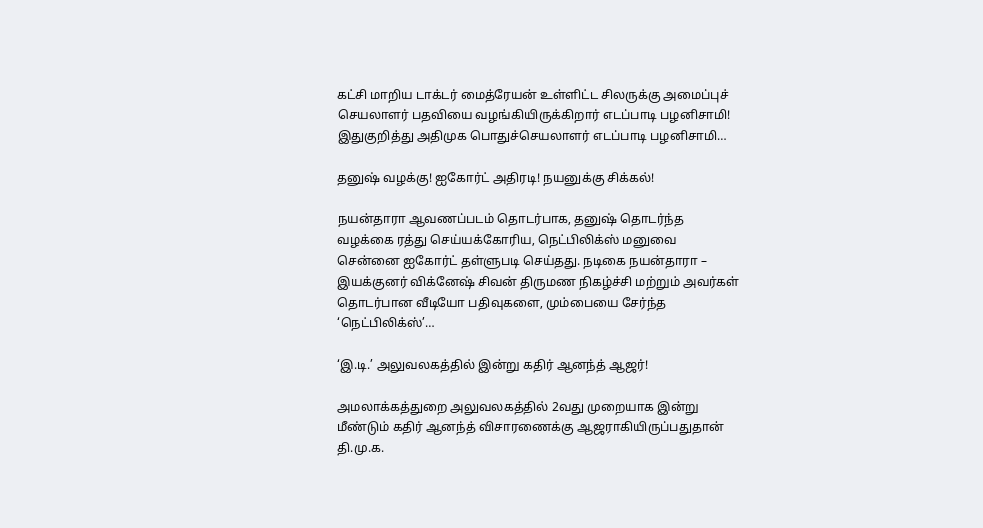கட்சி மாறிய டாக்டர் மைத்ரேயன் உள்ளிட்ட சிலருக்கு அமைப்புச் செயலாளர் பதவியை வழங்கியிருக்கிறார் எடப்பாடி பழனிசாமி! இதுகுறித்து அதிமுக பொதுச்செயலாளர் எடப்பாடி பழனிசாமி…

தனுஷ் வழக்கு! ஐகோர்ட் அதிரடி! நயனுக்கு சிக்கல்!

நயன்தாரா ஆவணப்படம் தொடர்பாக, தனுஷ் தொடர்ந்த வழக்கை ரத்து செய்யக்கோரிய, நெட்பிலிக்ஸ் மனுவை சென்னை ஐகோர்ட் தள்ளுபடி செய்தது. நடிகை நயன்தாரா – இயக்குனர் விக்னேஷ் சிவன் திருமண நிகழ்ச்சி மற்றும் அவர்கள் தொடர்பான வீடியோ பதிவுகளை, மும்பையை சேர்ந்த ‘நெட்பிலிக்ஸ்’…

‘இ.டி.’ அலுவலகத்தில் இன்று கதிர் ஆனந்த் ஆஜர்!

அமலாக்கத்துறை அலுவலகத்தில் 2வது முறையாக இன்று மீண்டும் கதிர் ஆனந்த் விசாரணைக்கு ஆஜராகியிருப்பதுதான் தி.மு.க.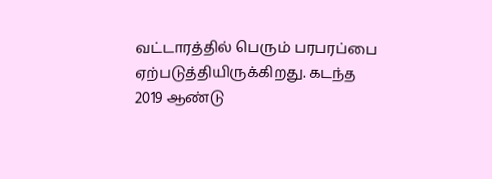வட்டாரத்தில் பெரும் பரபரப்பை ஏற்படுத்தியிருக்கிறது. கடந்த 2019 ஆண்டு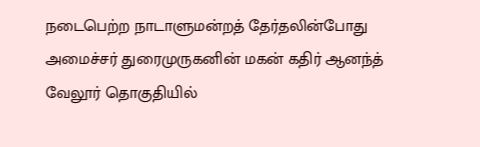நடைபெற்ற நாடாளுமன்றத் தேர்தலின்போது அமைச்சர் துரைமுருகனின் மகன் கதிர் ஆனந்த் வேலூர் தொகுதியில்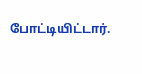போட்டியிட்டார்.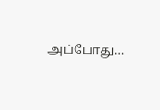அப்போது…